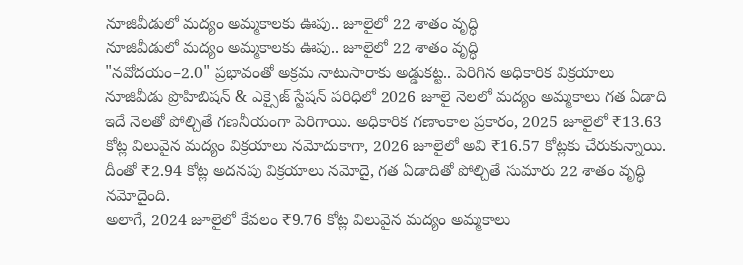నూజివీడులో మద్యం అమ్మకాలకు ఊపు.. జూలైలో 22 శాతం వృద్ధి
నూజివీడులో మద్యం అమ్మకాలకు ఊపు.. జూలైలో 22 శాతం వృద్ధి
"నవోదయం–2.0" ప్రభావంతో అక్రమ నాటుసారాకు అడ్డుకట్ట.. పెరిగిన అధికారిక విక్రయాలు
నూజివీడు ప్రొహిబిషన్ & ఎక్సైజ్ స్టేషన్ పరిధిలో 2026 జూలై నెలలో మద్యం అమ్మకాలు గత ఏడాది ఇదే నెలతో పోల్చితే గణనీయంగా పెరిగాయి. అధికారిక గణాంకాల ప్రకారం, 2025 జూలైలో ₹13.63 కోట్ల విలువైన మద్యం విక్రయాలు నమోదుకాగా, 2026 జూలైలో అవి ₹16.57 కోట్లకు చేరుకున్నాయి. దీంతో ₹2.94 కోట్ల అదనపు విక్రయాలు నమోదై, గత ఏడాదితో పోల్చితే సుమారు 22 శాతం వృద్ధి నమోదైంది.
అలాగే, 2024 జూలైలో కేవలం ₹9.76 కోట్ల విలువైన మద్యం అమ్మకాలు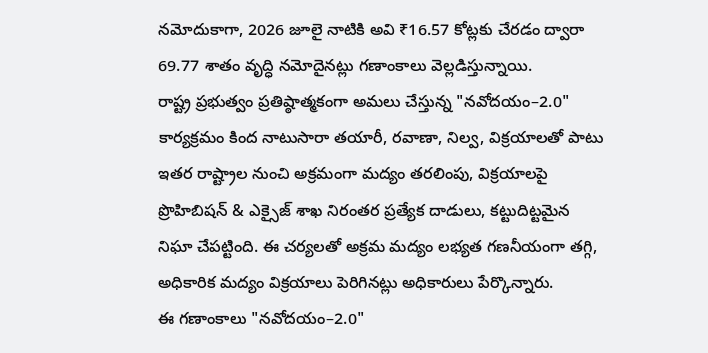నమోదుకాగా, 2026 జూలై నాటికి అవి ₹16.57 కోట్లకు చేరడం ద్వారా 69.77 శాతం వృద్ధి నమోదైనట్లు గణాంకాలు వెల్లడిస్తున్నాయి.
రాష్ట్ర ప్రభుత్వం ప్రతిష్ఠాత్మకంగా అమలు చేస్తున్న "నవోదయం–2.0" కార్యక్రమం కింద నాటుసారా తయారీ, రవాణా, నిల్వ, విక్రయాలతో పాటు ఇతర రాష్ట్రాల నుంచి అక్రమంగా మద్యం తరలింపు, విక్రయాలపై ప్రొహిబిషన్ & ఎక్సైజ్ శాఖ నిరంతర ప్రత్యేక దాడులు, కట్టుదిట్టమైన నిఘా చేపట్టింది. ఈ చర్యలతో అక్రమ మద్యం లభ్యత గణనీయంగా తగ్గి, అధికారిక మద్యం విక్రయాలు పెరిగినట్లు అధికారులు పేర్కొన్నారు.
ఈ గణాంకాలు "నవోదయం–2.0"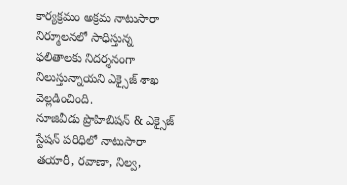కార్యక్రమం అక్రమ నాటుసారా నిర్మూలనలో సాధిస్తున్న ఫలితాలకు నిదర్శనంగా నిలుస్తున్నాయని ఎక్సైజ్ శాఖ వెల్లడించింది.
నూజివీడు ప్రొహిబిషన్ & ఎక్సైజ్ స్టేషన్ పరిధిలో నాటుసారా తయారీ, రవాణా, నిల్వ,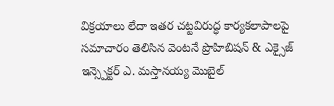విక్రయాలు లేదా ఇతర చట్టవిరుద్ధ కార్యకలాపాలపై సమాచారం తెలిసిన వెంటనే ప్రొహిబిషన్ & ఎక్సైజ్ ఇన్స్పెక్టర్ ఎ. మస్తానయ్య మొబైల్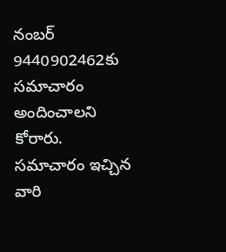నంబర్ 9440902462కు సమాచారం అందించాలని కోరారు. సమాచారం ఇచ్చిన వారి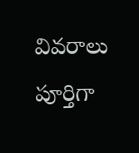వివరాలు పూర్తిగా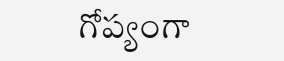గోప్యంగా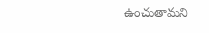ఉంచుతామని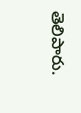తెలిపారు.